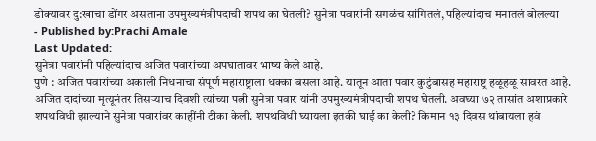डोक्यावर दु:खाचा डोंगर असताना उपमुख्यमंत्रीपदाची शपथ का घेतली? सुनेत्रा पवारांनी सगळंच सांगितलं, पहिल्यांदाच मनातलं बोलल्या
- Published by:Prachi Amale
Last Updated:
सुनेत्रा पवारांनी पहिल्यांदाच अजित पवारांच्या अपघातावर भाष्य केले आहे.
पुणे : अजित पवारांच्या अकाली निधनाचा संपूर्ण महाराष्ट्राला धक्का बसला आहे. यातून आता पवार कुटुंबासह महाराष्ट्र हळूहळू सावरत आहे. अजित दादांच्या मृत्यूनंतर तिसऱ्याच दिवशी त्यांच्या पत्नी सुनेत्रा पवार यांनी उपमुख्यमंत्रीपदाची शपथ घेतली. अवघ्या ७२ तासांत अशाप्रकारे शपथविधी झाल्याने सुनेत्रा पवारांवर काहींनी टीका केली. शपथविधी घ्यायला इतकी घाई का केली? किमान १३ दिवस थांबायला हवं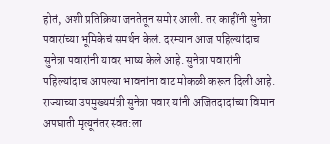होतं, अशी प्रतिक्रिया जनतेतून समोर आली. तर काहींनी सुनेत्रा पवारांच्या भूमिकेचं समर्थन केलं. दरम्यान आज पहिल्यांदाच सुनेत्रा पवारांनी यावर भाष्य केले आहे. सुनेत्रा पवारांनी पहिल्यांदाच आपल्या भावनांना वाट मोकळी करून दिली आहे.
राज्याच्या उपमुख्यमंत्री सुनेत्रा पवार यांनी अजितदादांच्या विमान अपघाती मृत्यूनंतर स्वत:ला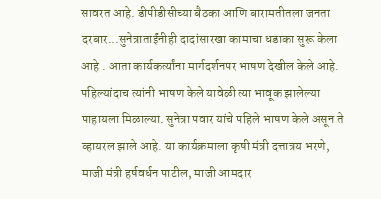सावरत आहे. डीपीडीसीच्या बैठका आणि बारामतीतला जनता दरबार...सुनेत्राताईंनीही दादांसारखा कामाचा धडाका सुरू केला आहे . आता कार्यकर्त्यांना मार्गदर्शनपर भाषण देखील केले आहे. पहिल्यांदाच त्यांनी भाषण केले यावेळी त्या भावूक झालेल्या पाहायला मिळाल्या. सुनेत्रा पवार यांचे पहिले भाषण केले असून ते व्हायरल झाले आहे. या कार्यक्रमाला कृषी मंत्री दत्तात्रय भरणे, माजी मंत्री हर्षवर्धन पाटील, माजी आमदार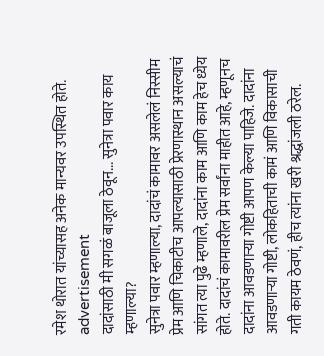रमेश थोरात यांच्यासह अनेक मान्यवर उपस्थित होते.
advertisement
दादांसाठी मी सगळं बाजूला ठेवून... सुनेत्रा पवार काय म्हणाल्या?
सुनेत्रा पवार म्हणाल्या, दादांचं कामावर असलेलं निस्सीम प्रेम आणि चिकाटीच आपल्यासाठी प्रेरणास्थान असल्याचं सांगत त्या पुढे म्हणाले, दादांना काम आणि काम हेच ध्येय होते. दादांचं कामावरील प्रेम सर्वांना माहीत आहे, म्हणूनच दादांना आवडणाऱ्या गोष्टी आपण केल्या पाहिजे. दादांना आवडणाऱ्या गोष्टी, लोकहिताची कामं आणि विकासाची गती कायम ठेवणं, हीच त्यांना खरी श्रद्धांजली ठरेल.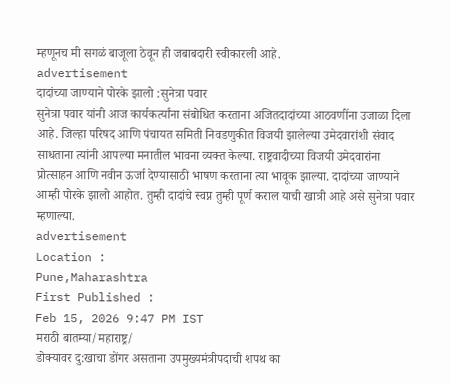म्हणूनच मी सगळं बाजूला ठेवून ही जबाबदारी स्वीकारली आहे.
advertisement
दादांच्या जाण्याने पोरके झालो :सुनेत्रा पवार
सुनेत्रा पवार यांनी आज कार्यकर्त्यांना संबोधित करताना अजितदादांच्या आठवणींना उजाळा दिला आहे. जिल्हा परिषद आणि पंचायत समिती निवडणुकीत विजयी झालेल्या उमेदवारांशी संवाद साधताना त्यांनी आपल्या मनातील भावना व्यक्त केल्या. राष्ट्रवादीच्या विजयी उमेदवारांना प्रोत्साहन आणि नवीन ऊर्जा देण्यासाठी भाषण करताना त्या भावूक झाल्या. दादांच्या जाण्याने आम्ही पोरके झालो आहोत. तुम्ही दादांचे स्वप्न तुम्ही पूर्ण कराल याची खात्री आहे असे सुनेत्रा पवार म्हणाल्या.
advertisement
Location :
Pune,Maharashtra
First Published :
Feb 15, 2026 9:47 PM IST
मराठी बातम्या/महाराष्ट्र/
डोक्यावर दु:खाचा डोंगर असताना उपमुख्यमंत्रीपदाची शपथ का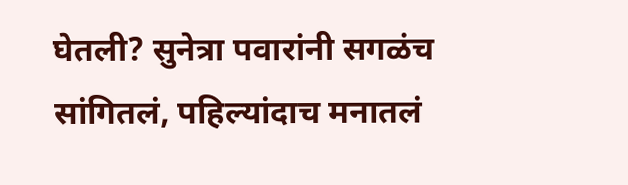घेतली? सुनेत्रा पवारांनी सगळंच सांगितलं, पहिल्यांदाच मनातलं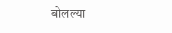बोलल्या